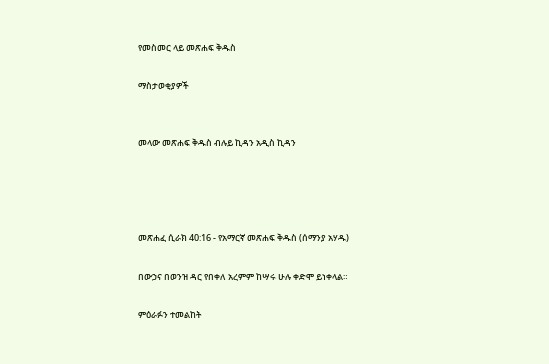የመስመር ላይ መጽሐፍ ቅዱስ

ማስታወቂያዎች


መላው መጽሐፍ ቅዱስ ብሉይ ኪዳን አዲስ ኪዳን




መጽሐፈ ሲራክ 40:16 - የአማርኛ መጽሐፍ ቅዱስ (ሰማንያ አሃዱ)

በውኃና በወንዝ ዳር የበቀለ አረምም ከሣሩ ሁሉ ቀድሞ ይነቀላል።

ምዕራፉን ተመልከት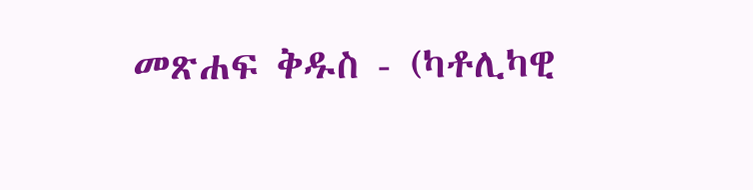መጽሐፍ ቅዱስ - (ካቶሊካዊ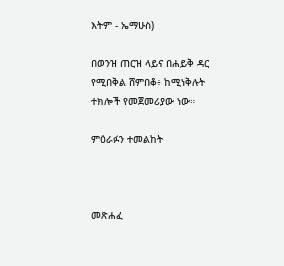እትም - ኤማሁስ)

በወንዝ ጠርዝ ላይና በሐይቅ ዳር የሚበቅል ሸምበቆ፥ ከሚነቅሉት ተክሎች የመጀመሪያው ነው።

ምዕራፉን ተመልከት



መጽሐፈ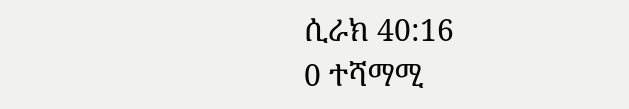ሲራክ 40:16
0 ተሻማሚ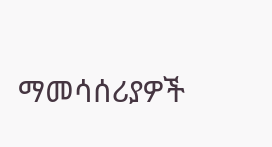ማመሳሰሪያዎች